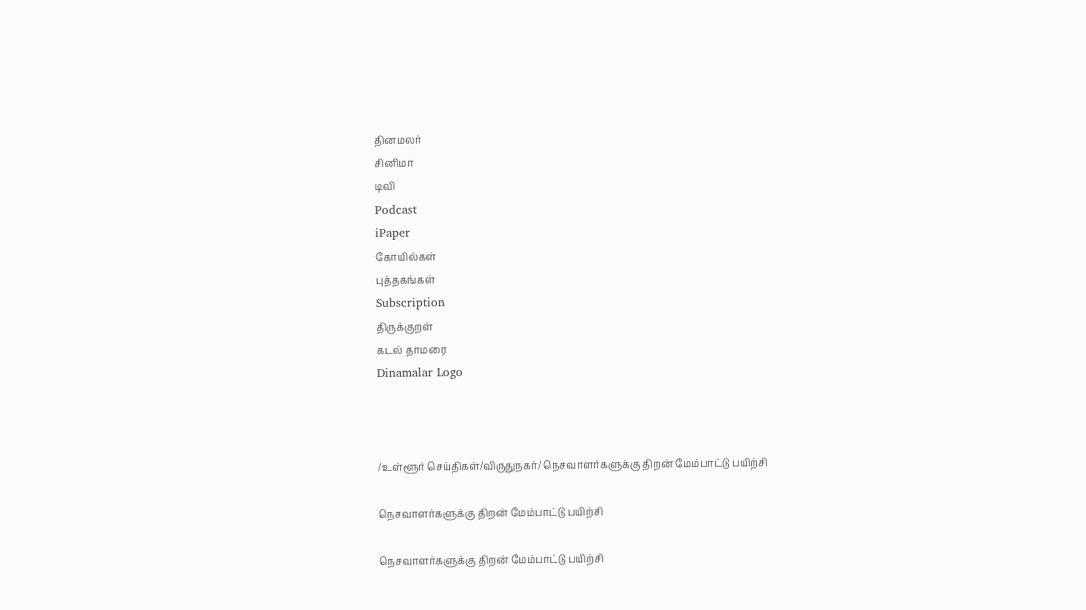தினமலர்
சினிமா
டிவி
Podcast
iPaper
கோயில்கள்
புத்தகங்கள்
Subscription
திருக்குறள்
கடல் தாமரை
Dinamalar Logo



/உள்ளூர் செய்திகள்/விருதுநகர்/ நெசவாளர்களுக்கு திறன் மேம்பாட்டு பயிற்சி

நெசவாளர்களுக்கு திறன் மேம்பாட்டு பயிற்சி

நெசவாளர்களுக்கு திறன் மேம்பாட்டு பயிற்சி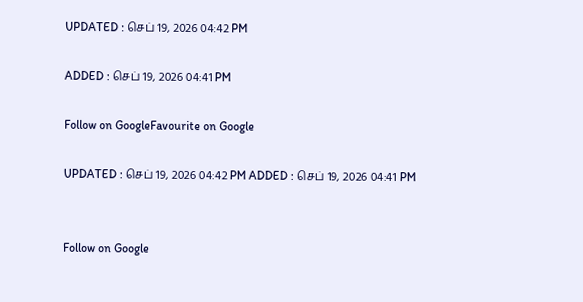UPDATED : செப் 19, 2026 04:42 PM

ADDED : செப் 19, 2026 04:41 PM

Follow on GoogleFavourite on Google

UPDATED : செப் 19, 2026 04:42 PM ADDED : செப் 19, 2026 04:41 PM


Follow on Google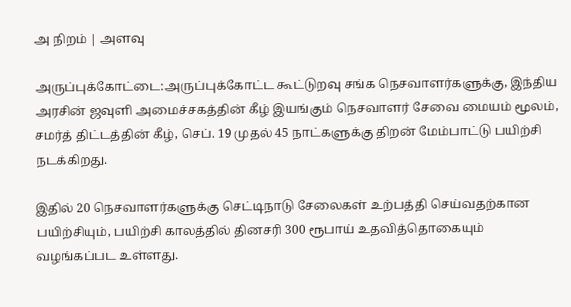அ நிறம் | அளவு

அருப்புக்கோட்டை:அருப்புக்கோட்ட கூட்டுறவு சங்க நெசவாளர்களுக்கு, இந்திய அரசின் ஜவுளி அமைச்சகத்தின் கீழ் இயங்கும் நெசவாளர் சேவை மையம் மூலம், சமர்த் திட்டத்தின் கீழ், செப். 19 முதல் 45 நாட்களுக்கு திறன் மேம்பாட்டு பயிற்சி நடக்கிறது.

இதில் 20 நெசவாளர்களுக்கு செட்டிநாடு சேலைகள் உற்பத்தி செய்வதற்கான பயிற்சியும், பயிற்சி காலத்தில் தினசரி 300 ரூபாய் உதவித்தொகையும் வழங்கப்பட உள்ளது.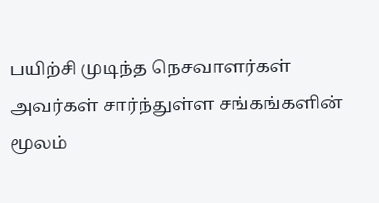பயிற்சி முடிந்த நெசவாளர்கள் அவர்கள் சார்ந்துள்ள சங்கங்களின் மூலம்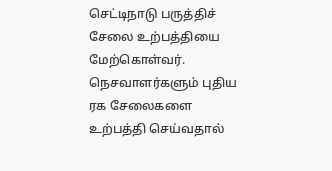செட்டிநாடு பருத்திச் சேலை உற்பத்தியை மேற்கொள்வர். நெசவாளர்களும் புதிய ரக சேலைகளை உற்பத்தி செய்வதால்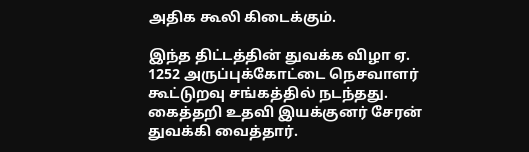அதிக கூலி கிடைக்கும்.

இந்த திட்டத்தின் துவக்க விழா ஏ. 1252 அருப்புக்கோட்டை நெசவாளர் கூட்டுறவு சங்கத்தில் நடந்தது. கைத்தறி உதவி இயக்குனர் சேரன் துவக்கி வைத்தார்.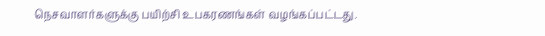நெசவாளர்களுக்கு பயிற்சி உபகரணங்கள் வழங்கப்பட்டது.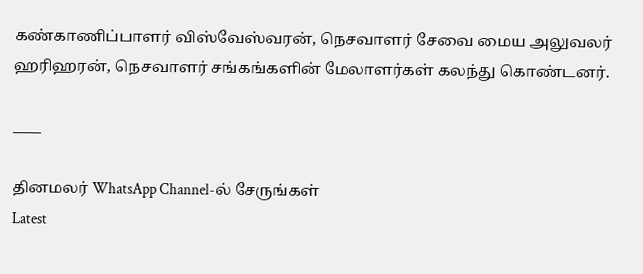கண்காணிப்பாளர் விஸ்வேஸ்வரன், நெசவாளர் சேவை மைய அலுவலர் ஹரிஹரன், நெசவாளர் சங்கங்களின் மேலாளர்கள் கலந்து கொண்டனர்.

____

தினமலர் WhatsApp Channel-ல் சேருங்கள்
Latest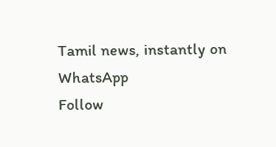Tamil news, instantly on WhatsApp
Follow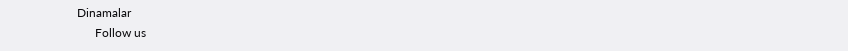Dinamalar
      Follow us